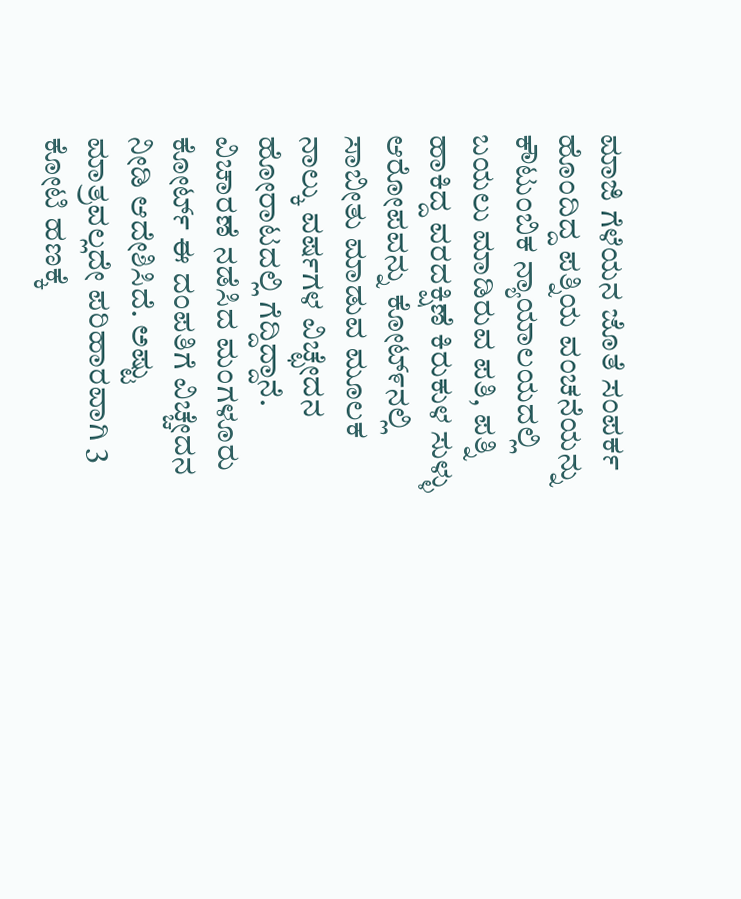ಮಾಜಿ ಗೆಳೆಯನ ಜೊತೆ ಸಂಪರ್ಕ ಹೊಂದಿದ್ದ ಪತ್ನಿಯ ವಂಚನೆಯನ್ನು ಕೌಟುಂಬಿಕ ನ್ಯಾಯಾಲಯದಲ್ಲಿ ಬಯಲು ಮಾಡಿರುವ ಪತಿ, ಪತ್ನಿ ಹಾಕಿದ್ದ ವರದಕ್ಷಿಣೆ ಕಿರುಕುಳ ಸುಳ್ಳು ಆರೋಪವನ್ನು ಕೋಟ್೯ನಲ್ಲಿ ಸಾಬೀತು ಮಾಡುವ ಮೂಲಕ ನಾಲ್ಕು ವರ್ಷಗಳ ವಿಚ್ಛೇದನ ಹೋರಾಟದಲ್ಲಿ ಗೆದ್ದಿದ್ದಾನೆ.
ವಿಚಾರಣೆ ನಡೆಸಿದ ಮಂಗಳೂರು ಕೋರ್ಟ್ ಈ ದಂಪತಿಗೆ ವಿಚ್ಚೇದನ ನೀಡಿ ಆದೇಶಿಸಿದೆ. ಅಷ್ಟು ಮಾತ್ರವಲ್ಲದೇ ಪರಿಹಾರವಾಗಿ 3 ಕೋಟಿ ಹಣಕ್ಕೆ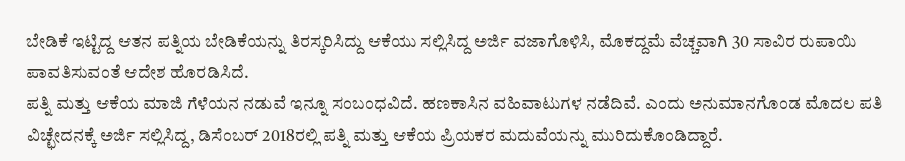ಬೇಡಿಕೆ ಇಟ್ಟಿದ್ದ ಆತನ ಪತ್ನಿಯ ಬೇಡಿಕೆಯನ್ನು ತಿರಸ್ಕರಿಸಿದ್ದು ಆಕೆಯು ಸಲ್ಲಿಸಿದ್ದ ಅರ್ಜಿ ವಜಾಗೊಳಿಸಿ, ಮೊಕದ್ದಮೆ ವೆಚ್ಚವಾಗಿ 30 ಸಾವಿರ ರುಪಾಯಿ ಪಾವತಿಸುವಂತೆ ಆದೇಶ ಹೊರಡಿಸಿದೆ.
ಪತ್ನಿ ಮತ್ತು ಆಕೆಯ ಮಾಜಿ ಗೆಳೆಯನ ನಡುವೆ ಇನ್ನೂ ಸಂಬಂಧವಿದೆ. ಹಣಕಾಸಿನ ವಹಿವಾಟುಗಳ ನಡೆದಿವೆ. ಎಂದು ಅನುಮಾನಗೊಂಡ ಮೊದಲ ಪತಿ ವಿಚ್ಛೇದನಕ್ಕೆ ಅರ್ಜಿ ಸಲ್ಲಿಸಿದ್ದ, ಡಿಸೆಂಬರ್ 2018ರಲ್ಲಿ ಪತ್ನಿ ಮತ್ತು ಆಕೆಯ ಪ್ರಿಯಕರ ಮದುವೆಯನ್ನು ಮುರಿದುಕೊಂಡಿದ್ದಾರೆ.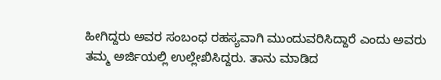ಹೀಗಿದ್ದರು ಅವರ ಸಂಬಂಧ ರಹಸ್ಯವಾಗಿ ಮುಂದುವರಿಸಿದ್ದಾರೆ ಎಂದು ಅವರು ತಮ್ಮ ಅರ್ಜಿಯಲ್ಲಿ ಉಲ್ಲೇಖಿಸಿದ್ದರು. ತಾನು ಮಾಡಿದ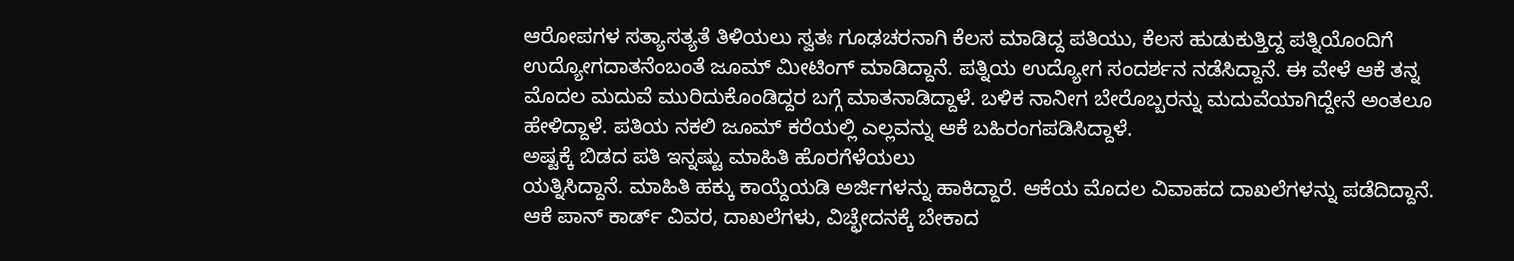ಆರೋಪಗಳ ಸತ್ಯಾಸತ್ಯತೆ ತಿಳಿಯಲು ಸ್ವತಃ ಗೂಢಚರನಾಗಿ ಕೆಲಸ ಮಾಡಿದ್ದ ಪತಿಯು, ಕೆಲಸ ಹುಡುಕುತ್ತಿದ್ದ ಪತ್ನಿಯೊಂದಿಗೆ ಉದ್ಯೋಗದಾತನೆಂಬಂತೆ ಜೂಮ್ ಮೀಟಿಂಗ್ ಮಾಡಿದ್ದಾನೆ. ಪತ್ನಿಯ ಉದ್ಯೋಗ ಸಂದರ್ಶನ ನಡೆಸಿದ್ದಾನೆ. ಈ ವೇಳೆ ಆಕೆ ತನ್ನ ಮೊದಲ ಮದುವೆ ಮುರಿದುಕೊಂಡಿದ್ದರ ಬಗ್ಗೆ ಮಾತನಾಡಿದ್ದಾಳೆ. ಬಳಿಕ ನಾನೀಗ ಬೇರೊಬ್ಬರನ್ನು ಮದುವೆಯಾಗಿದ್ದೇನೆ ಅಂತಲೂ ಹೇಳಿದ್ದಾಳೆ. ಪತಿಯ ನಕಲಿ ಜೂಮ್ ಕರೆಯಲ್ಲಿ ಎಲ್ಲವನ್ನು ಆಕೆ ಬಹಿರಂಗಪಡಿಸಿದ್ದಾಳೆ.
ಅಷ್ಟಕ್ಕೆ ಬಿಡದ ಪತಿ ಇನ್ನಷ್ಟು ಮಾಹಿತಿ ಹೊರಗೆಳೆಯಲು
ಯತ್ನಿಸಿದ್ದಾನೆ. ಮಾಹಿತಿ ಹಕ್ಕು ಕಾಯ್ದೆಯಡಿ ಅರ್ಜಿಗಳನ್ನು ಹಾಕಿದ್ದಾರೆ. ಆಕೆಯ ಮೊದಲ ವಿವಾಹದ ದಾಖಲೆಗಳನ್ನು ಪಡೆದಿದ್ದಾನೆ. ಆಕೆ ಪಾನ್ ಕಾರ್ಡ್ ವಿವರ, ದಾಖಲೆಗಳು, ವಿಚ್ಛೇದನಕ್ಕೆ ಬೇಕಾದ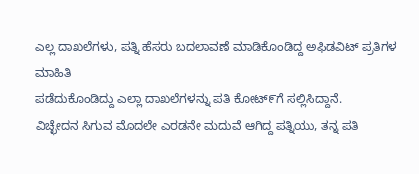ಎಲ್ಲ ದಾಖಲೆಗಳು, ಪತ್ನಿ ಹೆಸರು ಬದಲಾವಣೆ ಮಾಡಿಕೊಂಡಿದ್ದ ಅಫಿಡವಿಟ್ ಪ್ರತಿಗಳ ಮಾಹಿತಿ
ಪಡೆದುಕೊಂಡಿದ್ದು ಎಲ್ಲಾ ದಾಖಲೆಗಳನ್ನು ಪತಿ ಕೋಟ್೯ಗೆ ಸಲ್ಲಿಸಿದ್ದಾನೆ.
ವಿಚ್ಛೇದನ ಸಿಗುವ ಮೊದಲೇ ಎರಡನೇ ಮದುವೆ ಆಗಿದ್ದ ಪತ್ನಿಯು, ತನ್ನ ಪತಿ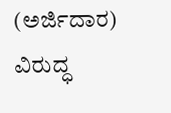(ಅರ್ಜಿದಾರ) ವಿರುದ್ಧ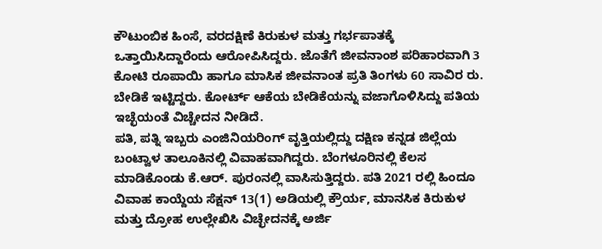ಕೌಟುಂಬಿಕ ಹಿಂಸೆ, ವರದಕ್ಷಿಣೆ ಕಿರುಕುಳ ಮತ್ತು ಗರ್ಭಪಾತಕ್ಕೆ ಒತ್ತಾಯಿಸಿದ್ದಾರೆಂದು ಆರೋಪಿಸಿದ್ದರು. ಜೊತೆಗೆ ಜೀವನಾಂಶ ಪರಿಹಾರವಾಗಿ 3 ಕೋಟಿ ರೂಪಾಯಿ ಹಾಗೂ ಮಾಸಿಕ ಜೀವನಾಂತ ಪ್ರತಿ ತಿಂಗಳು 60 ಸಾವಿರ ರು. ಬೇಡಿಕೆ ಇಟ್ಟಿದ್ದರು. ಕೋರ್ಟ್ ಆಕೆಯ ಬೇಡಿಕೆಯನ್ನು ವಜಾಗೊಳಿಸಿದ್ದು ಪತಿಯ ಇಚ್ಛೆಯಂತೆ ವಿಚ್ಚೇದನ ನೀಡಿದೆ.
ಪತಿ, ಪತ್ನಿ ಇಬ್ಬರು ಎಂಜಿನಿಯರಿಂಗ್ ವೃತ್ತಿಯಲ್ಲಿದ್ದು ದಕ್ಷಿಣ ಕನ್ನಡ ಜಿಲ್ಲೆಯ ಬಂಟ್ವಾಳ ತಾಲೂಕಿನಲ್ಲಿ ವಿವಾಹವಾಗಿದ್ದರು. ಬೆಂಗಳೂರಿನಲ್ಲಿ ಕೆಲಸ ಮಾಡಿಕೊಂಡು ಕೆ.ಆರ್. ಪುರಂನಲ್ಲಿ ವಾಸಿಸುತ್ತಿದ್ದರು. ಪತಿ 2021 ರಲ್ಲಿ ಹಿಂದೂ ವಿವಾಹ ಕಾಯ್ದೆಯ ಸೆಕ್ಷನ್ 13(1) ಅಡಿಯಲ್ಲಿ ಕ್ರೌರ್ಯ, ಮಾನಸಿಕ ಕಿರುಕುಳ ಮತ್ತು ದ್ರೋಹ ಉಲ್ಲೇಖಿಸಿ ವಿಚ್ಛೇದನಕ್ಕೆ ಅರ್ಜಿ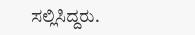ಸಲ್ಲಿಸಿದ್ದರು.